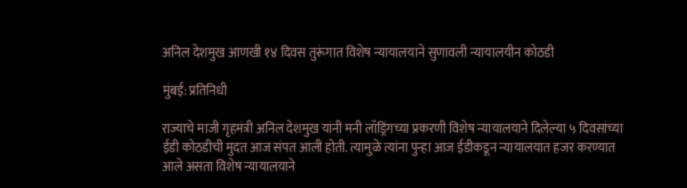अनिल देशमुख आणखी १४ दिवस तुरूंगात विशेष न्यायालयाने सुणावली न्यायालयीन कोठडी

मुंबई: प्रतिनिधी

राज्याचे माजी गृहमंत्री अनिल देशमुख यांनी मनी लॉड्रिंगच्या प्रकरणी विशेष न्यायालयाने दिलेल्या ५ दिवसांच्या ईडी कोठडीची मुदत आज संपत आली होती. त्यामुळे त्यांना पुन्हा आज ईडीकडून न्यायालयात हजर करण्यात आले असता विशेष न्यायालयाने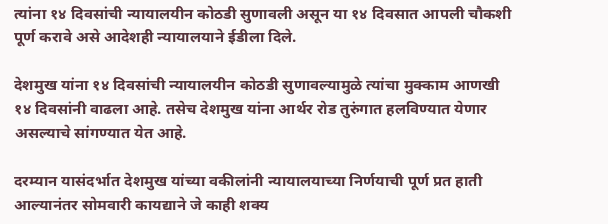त्यांना १४ दिवसांची न्यायालयीन कोठडी सुणावली असून या १४ दिवसात आपली चौकशी पूर्ण करावे असे आदेशही न्यायालयाने ईडीला दिले.

देशमुख यांना १४ दिवसांची न्यायालयीन कोठडी सुणावल्यामुळे त्यांचा मुक्काम आणखी १४ दिवसांनी वाढला आहे. तसेच देशमुख यांना आर्थर रोड तुरुंगात हलविण्यात येणार असल्याचे सांगण्यात येत आहे.

दरम्यान यासंदर्भात देशमुख यांच्या वकीलांनी न्यायालयाच्या निर्णयाची पूर्ण प्रत हाती आल्यानंतर सोमवारी कायद्याने जे काही शक्य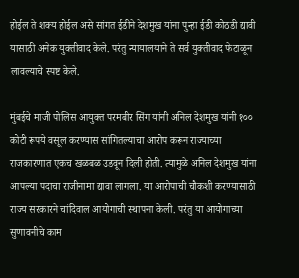होईल ते शक्य होईल असे सांगत ईडीने देशमुख यांना पुन्हा ईडी कोठडी द्यावी यासाठी अनेक युक्तीवाद केले. परंतु न्यायालयाने ते सर्व युक्तीवाद फेटाळून लावल्याचे स्पष्ट केले.

मुंबईचे माजी पोलिस आयुक्त परमबीर सिंग यांनी अनिल देशमुख यांनी १०० कोटी रूपये वसूल करण्यास सांगितल्याचा आरोप करून राज्याच्या राजकारणात एकच खळबळ उडवून दिली होती. त्यामुळे अनिल देशमुख यांना आपल्या पदाचा राजीनामा द्यावा लागला. या आरोपाची चौकशी करण्यासाठी राज्य सरकारने चांदिवाल आयोगाची स्थापना केली. परंतु या आयोगाच्या सुणावनीचे काम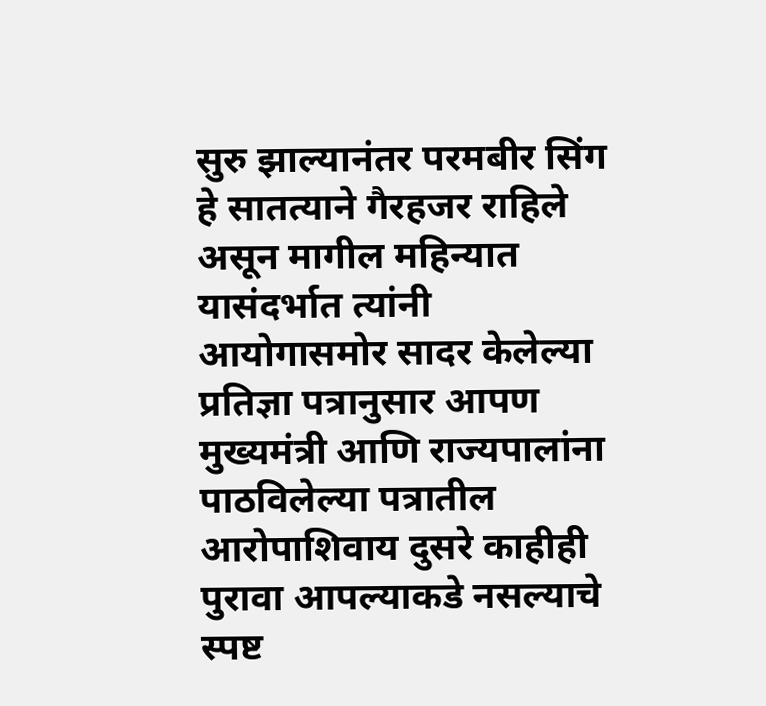सुरु झाल्यानंतर परमबीर सिंग हे सातत्याने गैरहजर राहिले असून मागील महिन्यात यासंदर्भात त्यांनी आयोगासमोर सादर केलेल्या प्रतिज्ञा पत्रानुसार आपण मुख्यमंत्री आणि राज्यपालांना पाठविलेल्या पत्रातील आरोपाशिवाय दुसरे काहीही पुरावा आपल्याकडे नसल्याचे स्पष्ट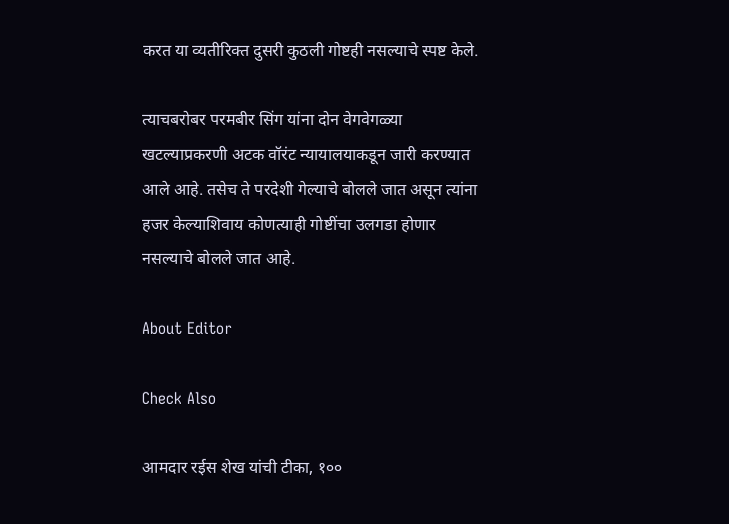करत या ‌व्यतीरिक्त दुसरी कुठली गोष्टही नसल्याचे स्पष्ट केले.

त्याचबरोबर परमबीर सिंग यांना दोन वेगवेगळ्या खटल्याप्रकरणी अटक वॉरंट न्यायालयाकडून जारी करण्यात आले आहे. तसेच ते परदेशी गेल्याचे बोलले जात असून त्यांना हजर केल्याशिवाय कोणत्याही गोष्टींचा उलगडा होणार नसल्याचे बोलले जात आहे.

About Editor

Check Also

आमदार रईस शेख यांची टीका, १००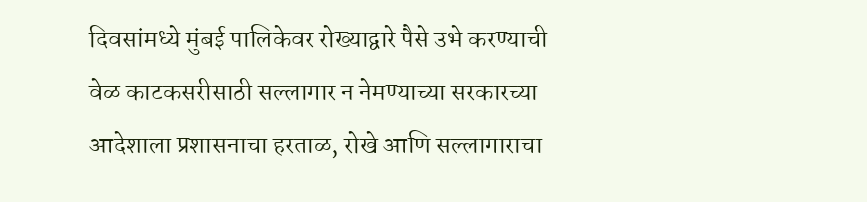दिवसांमध्ये मुंबई पालिकेवर रोख्याद्वारे पैसे उभे करण्याची वेळ काटकसरीसाठी सल्लागार न नेमण्याच्या सरकारच्या आदेशाला प्रशासनाचा हरताळ, रोखे आणि सल्लागाराचा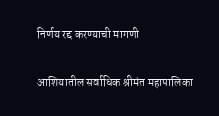निर्णय रद्द करण्याची मागणी

आशियातील सर्वाधिक श्रीमंत महापालिका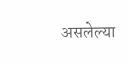असलेल्या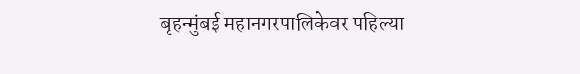बृहन्मुंबई महानगरपालिकेवर पहिल्या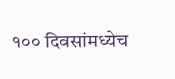१०० दिवसांमध्येच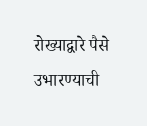रोख्याद्वारे पैसे उभारण्याची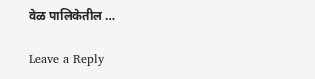वेळ पालिकेतील …

Leave a Reply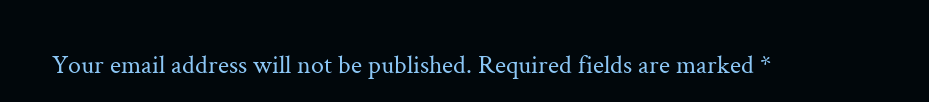Your email address will not be published. Required fields are marked *